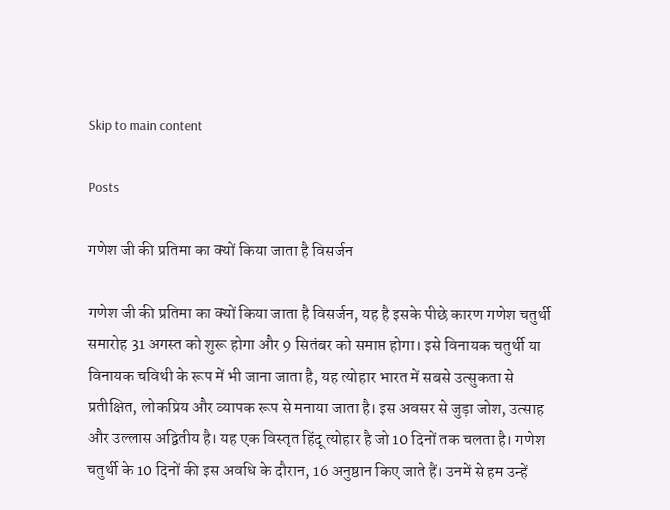Skip to main content

Posts

गणेश जी की प्रतिमा का क्‍यों किया जाता है विसर्जन

गणेश जी की प्रतिमा का क्‍यों किया जाता है विसर्जन, यह है इसके पीछे कारण गणेश चतुर्थी समारोह 31 अगस्त को शुरू होगा और 9 सितंबर को समाप्त होगा। इसे विनायक चतुर्थी या विनायक चविथी के रूप में भी जाना जाता है, यह त्योहार भारत में सबसे उत्सुकता से प्रतीक्षित, लोकप्रिय और व्यापक रूप से मनाया जाता है। इस अवसर से जुड़ा जोश, उत्साह और उल्लास अद्वितीय है। यह एक विस्तृत हिंदू त्योहार है जो 10 दिनों तक चलता है। गणेश चतुर्थी के 10 दिनों की इस अवधि के दौरान, 16 अनुष्ठान किए जाते हैं। उनमें से हम उन्हें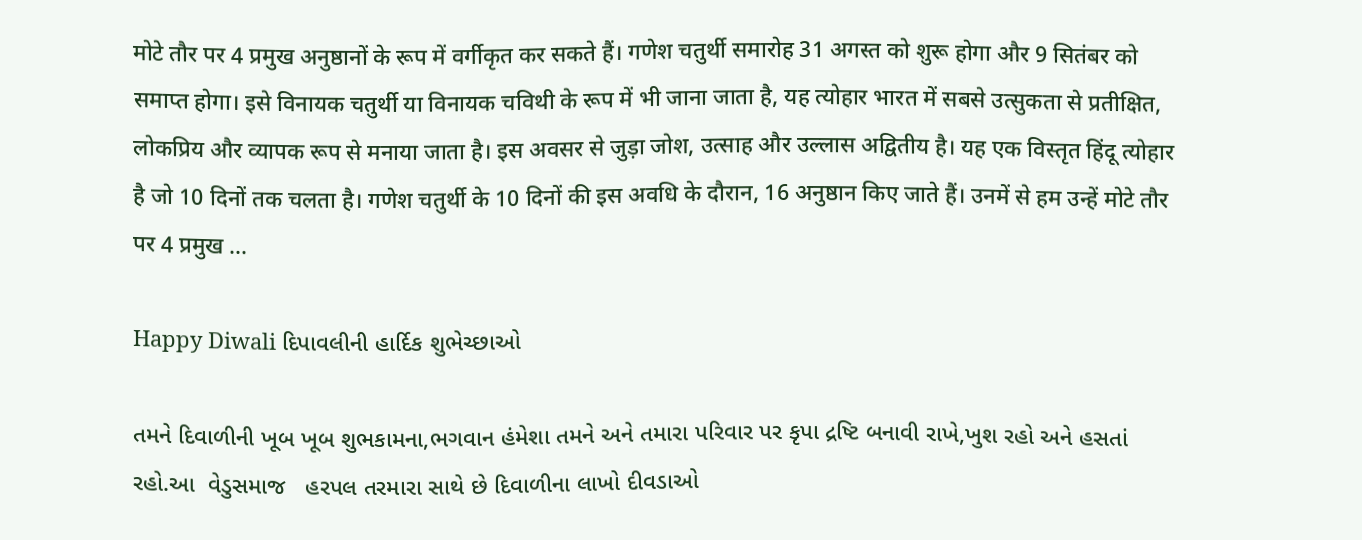मोटे तौर पर 4 प्रमुख अनुष्ठानों के रूप में वर्गीकृत कर सकते हैं। गणेश चतुर्थी समारोह 31 अगस्त को शुरू होगा और 9 सितंबर को समाप्त होगा। इसे विनायक चतुर्थी या विनायक चविथी के रूप में भी जाना जाता है, यह त्योहार भारत में सबसे उत्सुकता से प्रतीक्षित, लोकप्रिय और व्यापक रूप से मनाया जाता है। इस अवसर से जुड़ा जोश, उत्साह और उल्लास अद्वितीय है। यह एक विस्तृत हिंदू त्योहार है जो 10 दिनों तक चलता है। गणेश चतुर्थी के 10 दिनों की इस अवधि के दौरान, 16 अनुष्ठान किए जाते हैं। उनमें से हम उन्हें मोटे तौर पर 4 प्रमुख ...

Happy Diwali દિપાવલીની હાર્દિક શુભેચ્છાઓ

તમને દિવાળીની ખૂબ ખૂબ શુભકામના,ભગવાન હંમેશા તમને અને તમારા પરિવાર પર કૃપા દ્રષ્ટિ બનાવી રાખે,ખુશ રહો અને હસતાં રહો.આ  વેડુસમાજ   હરપલ તરમારા સાથે છે દિવાળીના લાખો દીવડાઓ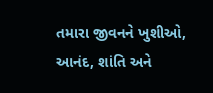તમારા જીવનને ખુશીઓ, આનંદ, શાંતિ અને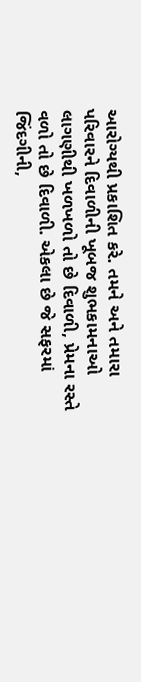આરોગ્યથી પ્રકાશિત કરે. તમને અને તમારા પરિવારને દિવાળીની ખૂબજ શુભકામનાઓ લાગણીથી ખળખળો તો છે દિવાળી, પ્રેમના રસ્તે વળો તો છે દિવાળી. એકલા છે જે સફરમાં જિંદગીની,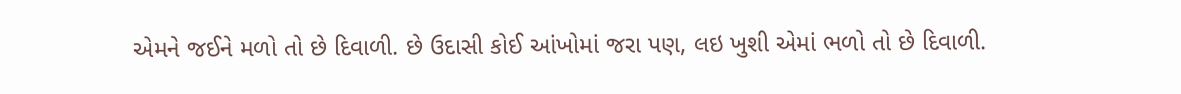એમને જઈને મળો તો છે દિવાળી. છે ઉદાસી કોઈ આંખોમાં જરા પણ, લઇ ખુશી એમાં ભળો તો છે દિવાળી.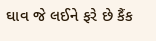ઘાવ જે લઈને ફરે છે કૈંક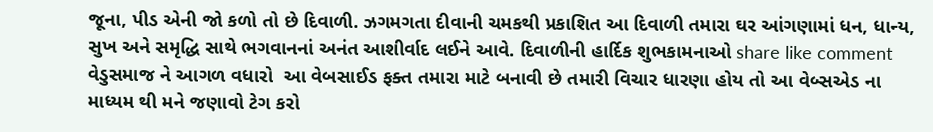જૂના, પીડ એની જો કળો તો છે દિવાળી. ઝગમગતા દીવાની ચમકથી પ્રકાશિત આ દિવાળી તમારા ઘર આંગણામાં ધન, ધાન્ય, સુખ અને સમૃદ્ધિ સાથે ભગવાનનાં અનંત આશીર્વાદ લઈને આવે. દિવાળીની હાર્દિક શુભકામનાઓ share like comment   વેડુસમાજ ને આગળ વધારો  આ વેબસાઈડ ફક્ત તમારા માટે બનાવી છે તમારી વિચાર ધારણા હોય તો આ વેબ્સએડ ના માધ્યમ થી મને જણાવો ટેગ કરો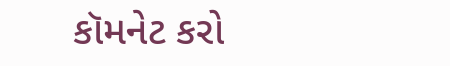કૉમનેટ કરો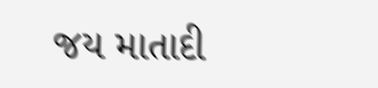જય માતાદી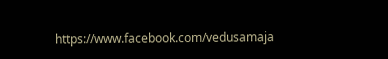https://www.facebook.com/vedusamaja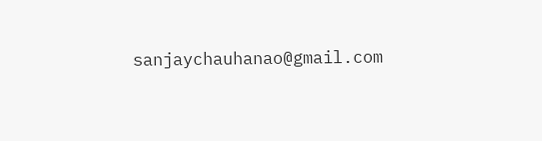sanjaychauhanao@gmail.com